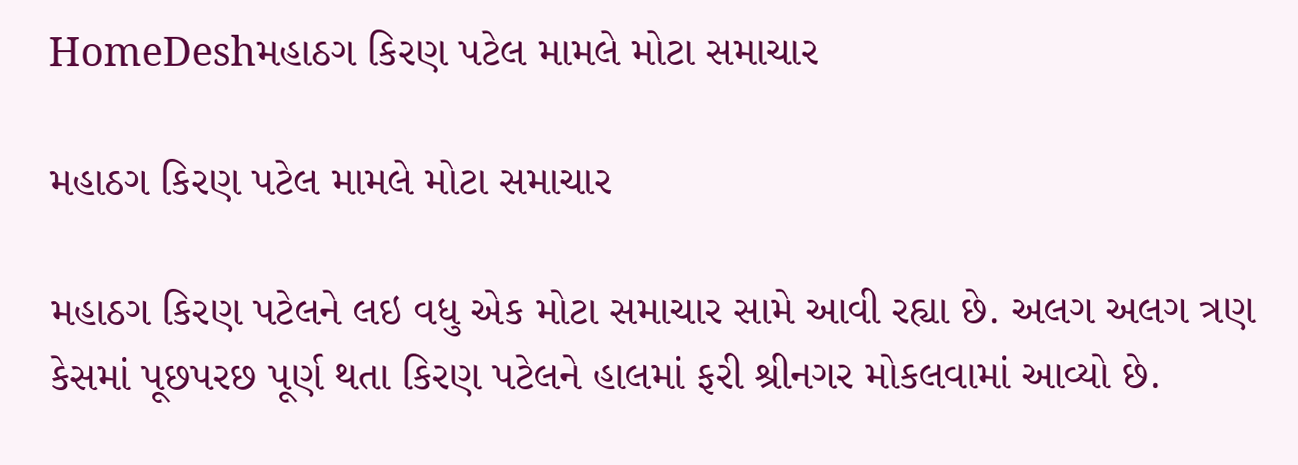HomeDeshમહાઠગ કિરણ પટેલ મામલે મોટા સમાચાર

મહાઠગ કિરણ પટેલ મામલે મોટા સમાચાર

મહાઠગ કિરણ પટેલને લઇ વધુ એક મોટા સમાચાર સામે આવી રહ્યા છે. અલગ અલગ ત્રણ કેસમાં પૂછપરછ પૂર્ણ થતા કિરણ પટેલને હાલમાં ફરી શ્રીનગર મોકલવામાં આવ્યો છે.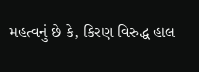મહત્વનું છે કે, કિરણ વિરુદ્ધ હાલ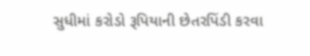સુધીમાં કરોડો રૂપિયાની છેતરપિંડી કરવા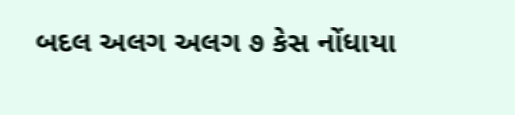બદલ અલગ અલગ ૭ કેસ નોંધાયા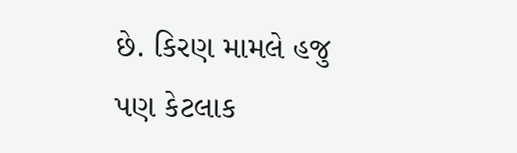છે. કિરણ મામલે હજુ પણ કેટલાક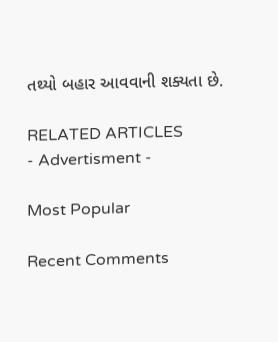તથ્યો બહાર આવવાની શક્યતા છે.

RELATED ARTICLES
- Advertisment -

Most Popular

Recent Comments